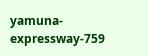yamuna-expressway-759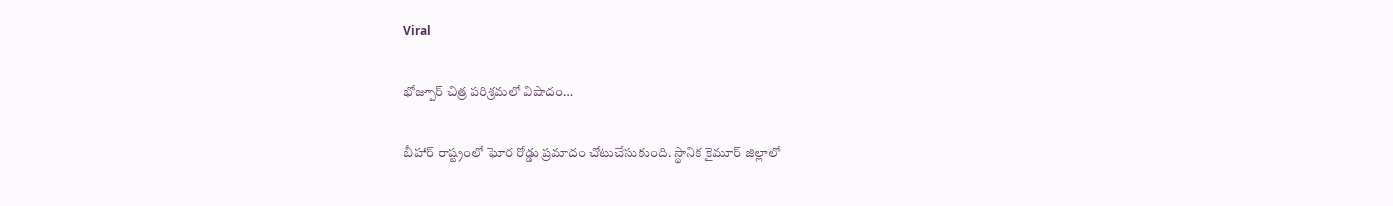Viral

భోజ్పూర్ చిత్ర పరిశ్రమలో విషాదం…

బీహార్ రాష్ట్రంలో ఘోర రోడ్డు ప్రమాదం చోటుచేసుకుంది. స్థానిక కైమూర్ జిల్లాలో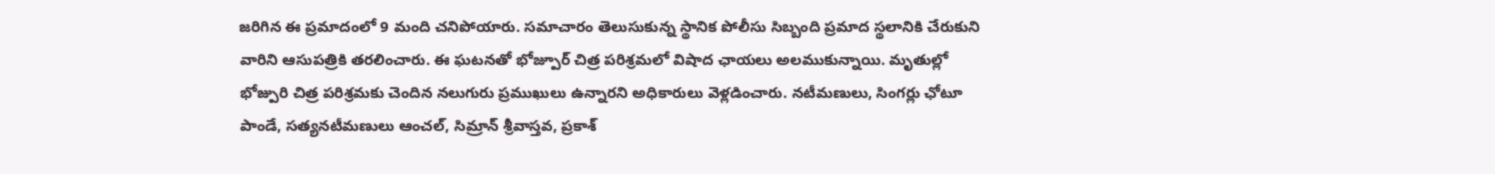జరిగిన ఈ ప్రమాదంలో 9 మంది చనిపోయారు. సమాచారం తెలుసుకున్న స్థానిక పోలీసు సిబ్బంది ప్రమాద స్థలానికి చేరుకుని వారిని ఆసుపత్రికి తరలించారు. ఈ ఘటనతో భోజ్పూర్ చిత్ర పరిశ్రమలో విషాద ఛాయలు అలముకున్నాయి. మృతుల్లో భోజ్పురి చిత్ర పరిశ్రమకు చెందిన నలుగురు ప్రముఖులు ఉన్నారని అధికారులు వెళ్లడించారు. నటీమణులు, సింగర్లు ఛోటూ పాండే, సత్యనటీమణులు ఆంచల్, సిమ్రాన్ శ్రీవాస్తవ, ప్రకాశ్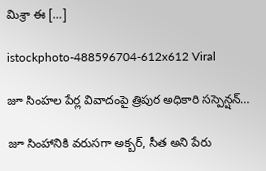మిశ్రా ఈ […]

istockphoto-488596704-612x612 Viral

జూ సింహల పేర్ల వివాదంపై త్రిపుర అధికారి సస్పెన్షన్‌…

జూ సింహానికి వరుసగా అక్బర్, సీత అని పేరు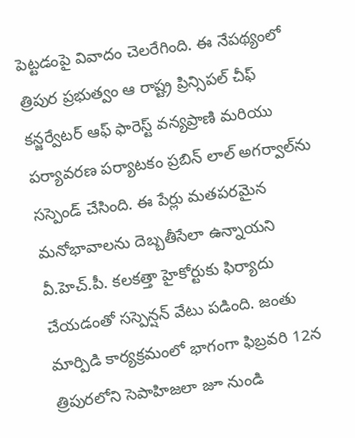పెట్టడంపై వివాదం చెలరేగింది. ఈ నేపథ్యంలో త్రిపుర ప్రభుత్వం ఆ రాష్ట్ర ప్రిన్సిపల్ చీఫ్ కన్జర్వేటర్ ఆఫ్ ఫారెస్ట్ వన్యప్రాణి మరియు పర్యావరణ పర్యాటకం ప్రబిన్ లాల్ అగర్వాల్‌ను సస్పెండ్ చేసింది. ఈ పేర్లు మతపరమైన మనోభావాలను దెబ్బతీసేలా ఉన్నాయని వీ.హెచ్‌.పీ. కలకత్తా హైకోర్టుకు ఫిర్యాదు చేయడంతో సస్పెన్షన్ వేటు పడింది. జంతు మార్పిడి కార్యక్రమంలో భాగంగా ఫిబ్రవరి 12న త్రిపురలోని సెపాహిజలా జూ నుండి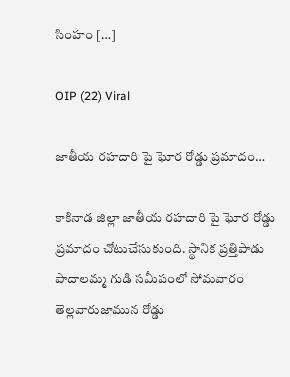సింహం […]

OIP (22) Viral

జాతీయ రహదారి పై ఘోర రోడ్డు ప్రమాదం…

కాకినాడ జిల్లా జాతీయ రహదారి పై ఘోర రోడ్డు ప్రమాదం చోటుచేసుకుంది. స్థానిక ప్రత్తిపాడు పాదాలమ్మ గుడి సమీపంలో సోమవారం తెల్లవారుజామున రోడ్డు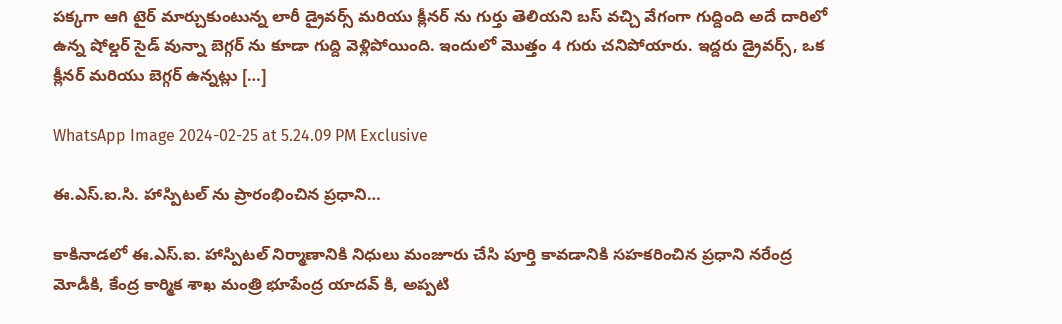పక్కగా ఆగి టైర్ మార్చుకుంటున్న లారీ డ్రైవర్స్ మరియు క్లీనర్ ను గుర్తు తెలియని బస్ వచ్చి వేగంగా గుద్దింది అదే దారిలో ఉన్న షోల్డర్ సైడ్ వున్నా బెగ్గర్ ను కూడా గుద్ది వెళ్లిపోయింది. ఇందులో మొత్తం 4 గురు చనిపోయారు. ఇద్దరు డ్రైవర్స్, ఒక క్లీనర్ మరియు బెగ్గర్ ఉన్నట్లు […]

WhatsApp Image 2024-02-25 at 5.24.09 PM Exclusive

ఈ.ఎస్.ఐ.సి. హాస్పిటల్ ను ప్రారంభించిన ప్రధాని…

కాకినాడలో ఈ.ఎస్.ఐ. హాస్పిటల్ నిర్మాణానికి నిధులు మంజూరు చేసి పూర్తి కావడానికి సహకరించిన ప్రధాని నరేంద్ర మోడీకి, కేంద్ర కార్మిక శాఖ మంత్రి భూపేంద్ర యాదవ్ కి, అప్పటి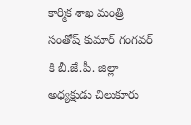కార్మిక శాఖ మంత్రి సంతోష్ కుమార్ గంగవర్ కి బీ.జే.పీ. జిల్లా అధ్యక్షుడు చిలుకూరు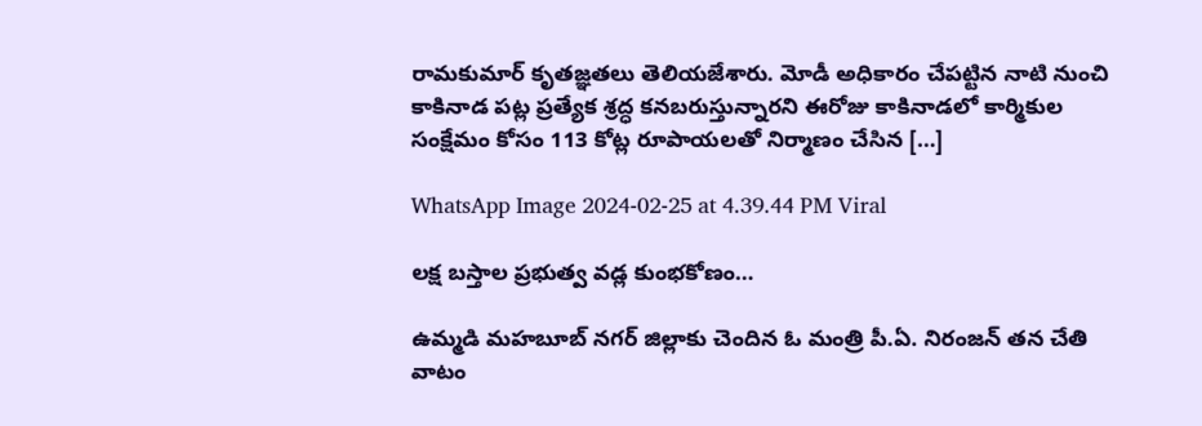రామకుమార్ కృతజ్ఞతలు తెలియజేశారు. మోడీ అధికారం చేపట్టిన నాటి నుంచి కాకినాడ పట్ల ప్రత్యేక శ్రద్ధ కనబరుస్తున్నారని ఈరోజు కాకినాడలో కార్మికుల సంక్షేమం కోసం 113 కోట్ల రూపాయలతో నిర్మాణం చేసిన […]

WhatsApp Image 2024-02-25 at 4.39.44 PM Viral

లక్ష బస్తాల ప్రభుత్వ వడ్ల కుంభకోణం…

ఉమ్మడి మహబూబ్ నగర్ జిల్లాకు చెందిన ఓ మంత్రి పీ.ఏ. నిరంజన్ తన చేతి వాటం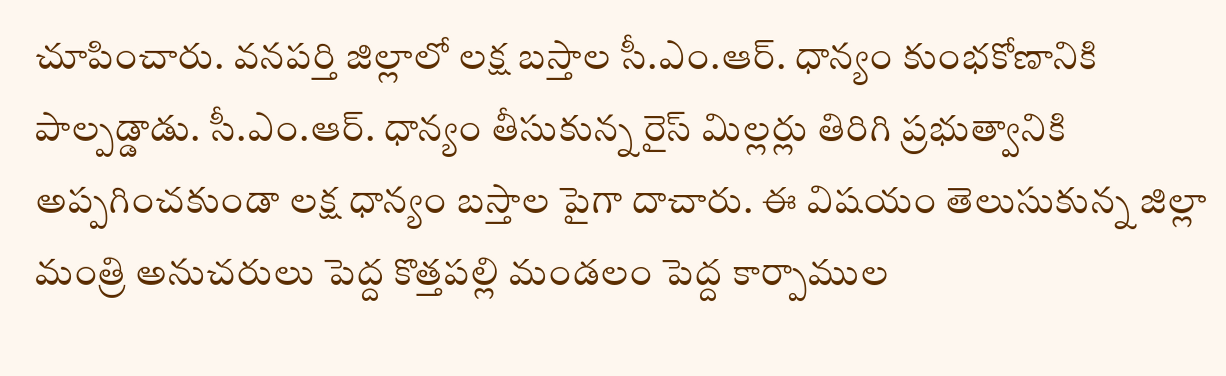చూపించారు. వనపర్తి జిల్లాలో లక్ష బస్తాల సీ.ఎం.ఆర్‌. ధాన్యం కుంభకోణానికి పాల్పడ్డాడు. సీ.ఎం.ఆర్‌. ధాన్యం తీసుకున్న రైస్‌ మిల్లర్లు తిరిగి ప్రభుత్వానికి అప్పగించకుండా లక్ష ధాన్యం బస్తాల పైగా దాచారు. ఈ విషయం తెలుసుకున్న జిల్లా మంత్రి అనుచరులు పెద్ద కొత్తపల్లి మండలం పెద్ద కార్పాముల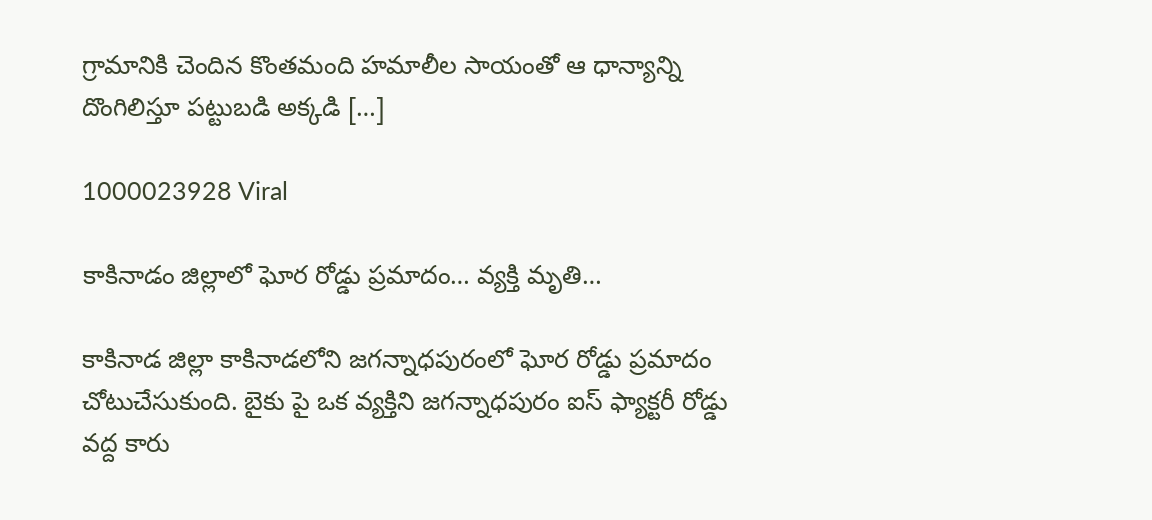గ్రామానికి చెందిన కొంతమంది హమాలీల సాయంతో ఆ ధాన్యాన్ని దొంగిలిస్తూ పట్టుబడి అక్కడి […]

1000023928 Viral

కాకినాడం జిల్లాలో ఘోర రోడ్డు ప్రమాదం… వ్యక్తి మృతి…

కాకినాడ జిల్లా కాకినాడలోని జగన్నాధపురంలో ఘోర రోడ్డు ప్రమాదం చోటుచేసుకుంది. బైకు పై ఒక వ్యక్తిని జగన్నాధపురం ఐస్ ఫ్యాక్టరీ రోడ్డు వద్ద కారు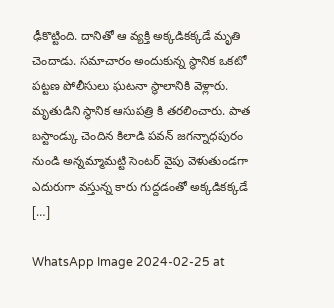ఢీకొట్టింది. దానితో ఆ వ్యక్తి అక్కడికక్కడే మృతి చెందాడు. సమాచారం అందుకున్న స్థానిక ఒకటో పట్టణ పోలీసులు ఘటనా స్థాలానికి వెళ్లారు. మృతుడిని స్థానిక ఆసుపత్రి కి తరలించారు. పాత బస్టాండ్కు చెందిన కిలాడి పవన్ జగన్నాధపురం నుండి అన్నమ్మామట్టి సెంటర్ వైపు వెళుతుండగా ఎదురుగా వస్తున్న కారు గుద్దడంతో అక్కడికక్కడే […]

WhatsApp Image 2024-02-25 at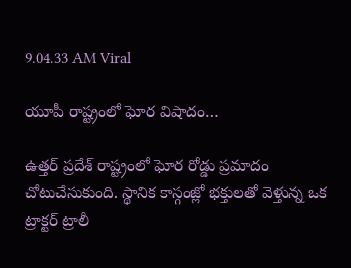9.04.33 AM Viral

యూపీ రాష్ట్రంలో ఘోర విషాదం…

ఉత్తర్ ప్రదేశ్ రాష్ట్రంలో ఘోర రోడ్డు ప్రమాదం చోటుచేసుకుంది. స్థానిక కాస్గంజ్లో భక్తులతో వెళ్తున్న ఒక ట్రాక్టర్ ట్రాలీ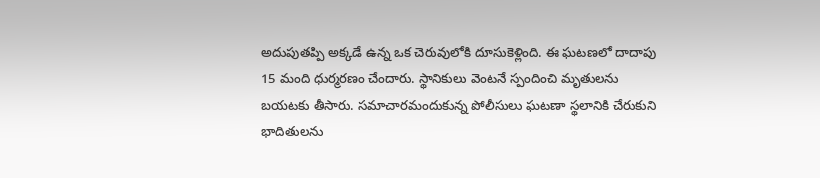అదుపుతప్పి అక్కడే ఉన్న ఒక చెరువులోకి దూసుకెళ్లింది. ఈ ఘటణలో దాదాపు 15 మంది ధుర్మరణం చేందారు. స్థానికులు వెంటనే స్పందించి మృతులను బయటకు తీసారు. సమాచారమందుకున్న పోలీసులు ఘటణా స్థలానికి చేరుకుని భాదితులను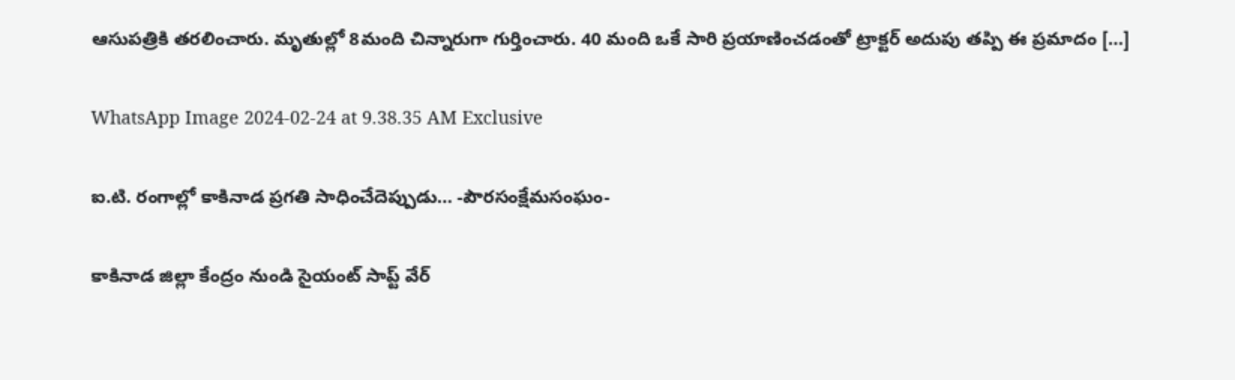ఆసుపత్రికి తరలించారు. మృతుల్లో 8మంది చిన్నారుగా గుర్తించారు. 40 మంది ఒకే సారి ప్రయాణించడంతో ట్రాక్టర్ అదుపు తప్పి ఈ ప్రమాదం […]

WhatsApp Image 2024-02-24 at 9.38.35 AM Exclusive

ఐ.టి. రంగాల్లో కాకినాడ ప్రగతి సాధించేదెప్పుడు… -పౌరసంక్షేమసంఘం-

కాకినాడ జిల్లా కేంద్రం నుండి సైయంట్ సాప్ట్ వేర్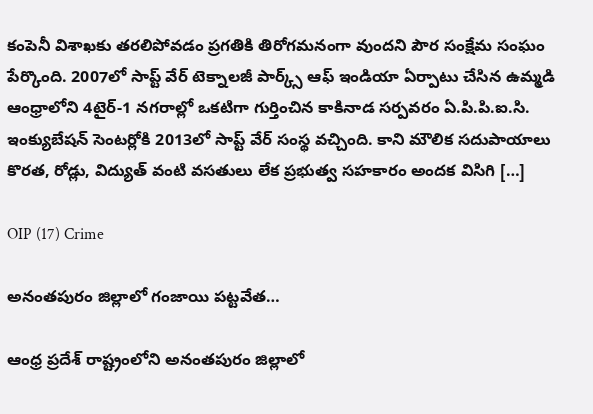కంపెనీ విశాఖకు తరలిపోవడం ప్రగతికి తిరోగమనంగా వుందని పౌర సంక్షేమ సంఘం పేర్కొంది. 2007లో సాప్ట్ వేర్ టెక్నాలజీ పార్క్స్ ఆఫ్ ఇండియా ఏర్పాటు చేసిన ఉమ్మడి ఆంధ్రాలోని 4టైర్-1 నగరాల్లో ఒకటిగా గుర్తించిన కాకినాడ సర్పవరం ఏ.పి.పి.ఐ.సి. ఇంక్యుబేషన్ సెంటర్లోకి 2013లో సాప్ట్ వేర్ సంస్థ వచ్చింది. కాని మౌలిక సదుపాయాలు కొరత, రోడ్లు, విద్యుత్ వంటి వసతులు లేక ప్రభుత్వ సహకారం అందక విసిగి […]

OIP (17) Crime

అనంతపురం జిల్లాలో గంజాయి పట్టవేత…

ఆంధ్ర ప్రదేశ్ రాష్ట్రంలోని అనంతపురం జిల్లాలో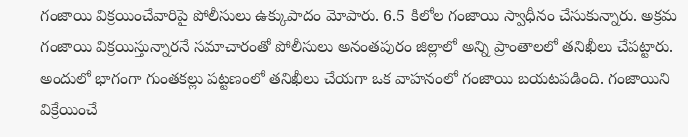గంజాయి విక్రయించేవారిపై పోలీసులు ఉక్కుపాదం మోపారు. 6.5 కిలోల గంజాయి స్వాధీనం చేసుకున్నారు. అక్రమ గంజాయి విక్రయిస్తున్నారనే సమాచారంతో పోలీసులు అనంతపురం జిల్లాలో అన్ని ప్రాంతాలలో తనిఖీలు చేపట్టారు. అందులో భాగంగా గుంతకల్లు పట్టణంలో తనిఖీలు చేయగా ఒక వాహనంలో గంజాయి బయటపడింది. గంజాయిని విక్రేయించే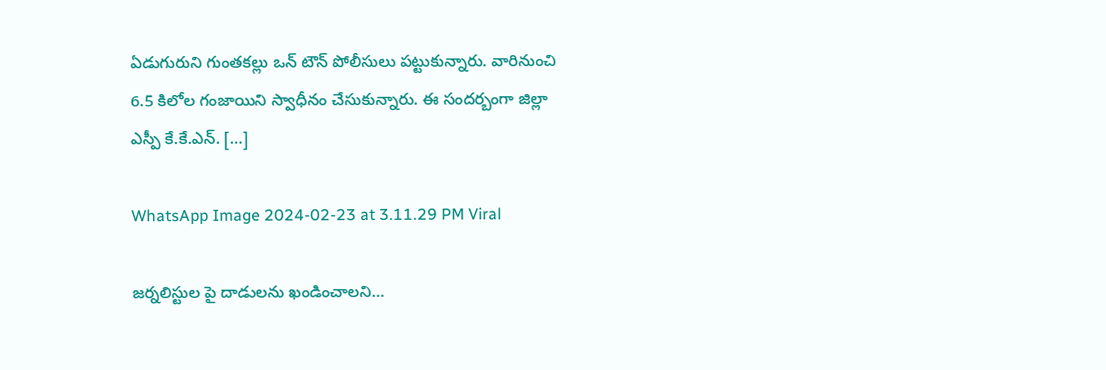ఏడుగురుని గుంతకల్లు ఒన్ టౌన్ పోలీసులు పట్టుకున్నారు. వారినుంచి 6.5 కిలోల గంజాయిని స్వాధీనం చేసుకున్నారు. ఈ సందర్బంగా జిల్లా ఎస్పీ కే.కే.ఎన్. […]

WhatsApp Image 2024-02-23 at 3.11.29 PM Viral

జర్నలిస్టుల పై దాడులను ఖండించాలని…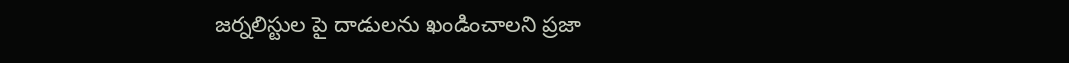జర్నలిస్టుల పై దాడులను ఖండించాలని ప్రజా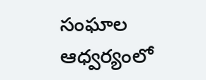సంఘాల ఆధ్వర్యంలో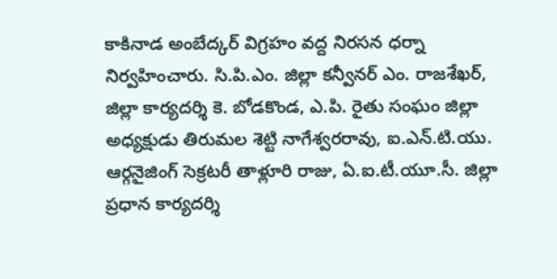కాకినాడ అంబేద్కర్ విగ్రహం వద్ద నిరసన ధర్నా నిర్వహించారు. సి.పి.ఎం. జిల్లా కన్వీనర్ ఎం. రాజశేఖర్, జిల్లా కార్యదర్శి కె. బోడకొండ, ఎ.పి. రైతు సంఘం జిల్లా అధ్యక్షుడు తిరుమల శెట్టి నాగేశ్వరరావు, ఐ.ఎన్.టి.యు. ఆర్గనైజింగ్ సెక్రటరీ తాళ్లూరి రాజు, ఏ.ఐ.టీ.యూ.సీ. జిల్లా ప్రధాన కార్యదర్శి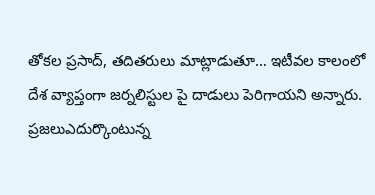తోకల ప్రసాద్, తదితరులు మాట్లాడుతూ… ఇటీవల కాలంలో దేశ వ్యాప్తంగా జర్నలిస్టుల పై దాడులు పెరిగాయని అన్నారు. ప్రజలుఎదుర్కొంటున్న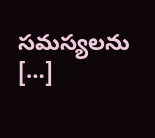సమస్యలను […]